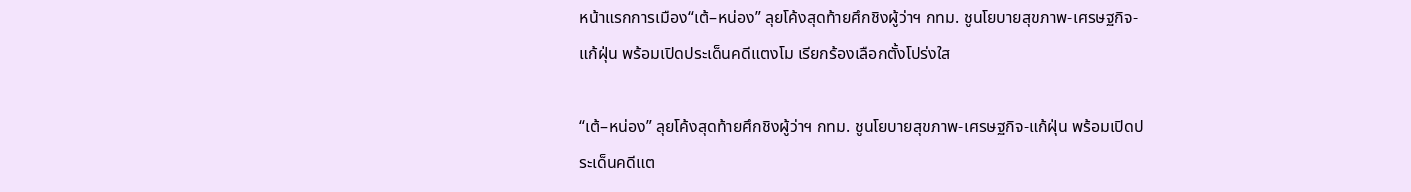หน้าแรกการเมือง“เต้–หน่อง” ลุยโค้งสุดท้ายศึกชิงผู้ว่าฯ กทม. ชูนโยบายสุขภาพ-เศรษฐกิจ-แก้ฝุ่น พร้อมเปิดประเด็นคดีแตงโม เรียกร้องเลือกตั้งโปร่งใส

“เต้–หน่อง” ลุยโค้งสุดท้ายศึกชิงผู้ว่าฯ กทม. ชูนโยบายสุขภาพ-เศรษฐกิจ-แก้ฝุ่น พร้อมเปิดประเด็นคดีแต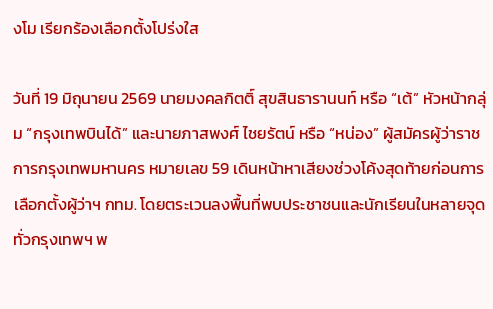งโม เรียกร้องเลือกตั้งโปร่งใส

วันที่ 19 มิถุนายน 2569 นายมงคลกิตติ์ สุขสินธารานนท์ หรือ “เต้” หัวหน้ากลุ่ม “กรุงเทพบินได้” และนายภาสพงศ์ ไชยรัตน์ หรือ “หน่อง” ผู้สมัครผู้ว่าราชการกรุงเทพมหานคร หมายเลข 59 เดินหน้าหาเสียงช่วงโค้งสุดท้ายก่อนการเลือกตั้งผู้ว่าฯ กทม. โดยตระเวนลงพื้นที่พบประชาชนและนักเรียนในหลายจุดทั่วกรุงเทพฯ พ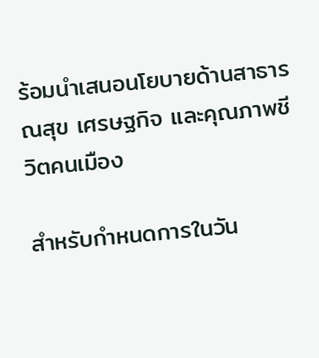ร้อมนำเสนอนโยบายด้านสาธารณสุข เศรษฐกิจ และคุณภาพชีวิตคนเมือง

สำหรับกำหนดการในวัน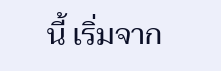นี้ เริ่มจาก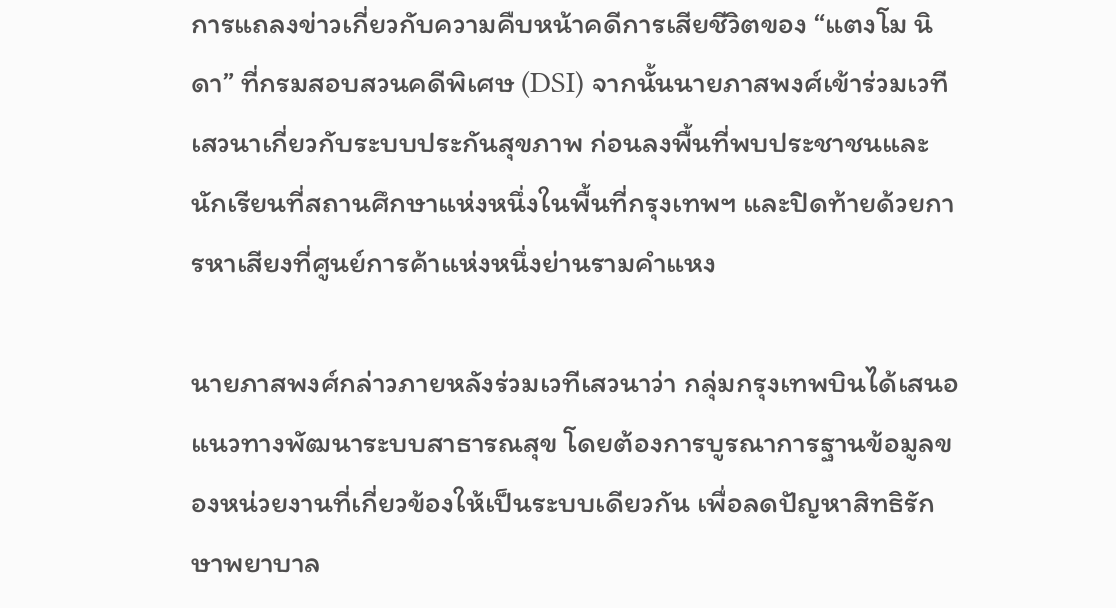การแถลงข่าวเกี่ยวกับความคืบหน้าคดีการเสียชีวิตของ “แตงโม นิดา” ที่กรมสอบสวนคดีพิเศษ (DSI) จากนั้นนายภาสพงศ์เข้าร่วมเวทีเสวนาเกี่ยวกับระบบประกันสุขภาพ ก่อนลงพื้นที่พบประชาชนและนักเรียนที่สถานศึกษาแห่งหนึ่งในพื้นที่กรุงเทพฯ และปิดท้ายด้วยการหาเสียงที่ศูนย์การค้าแห่งหนึ่งย่านรามคำแหง

นายภาสพงศ์กล่าวภายหลังร่วมเวทีเสวนาว่า กลุ่มกรุงเทพบินได้เสนอแนวทางพัฒนาระบบสาธารณสุข โดยต้องการบูรณาการฐานข้อมูลของหน่วยงานที่เกี่ยวข้องให้เป็นระบบเดียวกัน เพื่อลดปัญหาสิทธิรักษาพยาบาล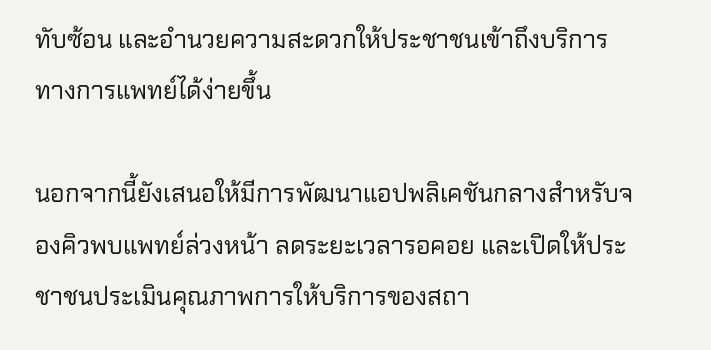ทับซ้อน และอำนวยความสะดวกให้ประชาชนเข้าถึงบริการทางการแพทย์ได้ง่ายขึ้น

นอกจากนี้ยังเสนอให้มีการพัฒนาแอปพลิเคชันกลางสำหรับจองคิวพบแพทย์ล่วงหน้า ลดระยะเวลารอคอย และเปิดให้ประชาชนประเมินคุณภาพการให้บริการของสถา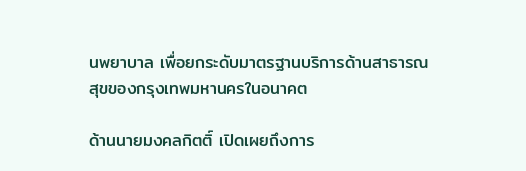นพยาบาล เพื่อยกระดับมาตรฐานบริการด้านสาธารณสุขของกรุงเทพมหานครในอนาคต

ด้านนายมงคลกิตติ์ เปิดเผยถึงการ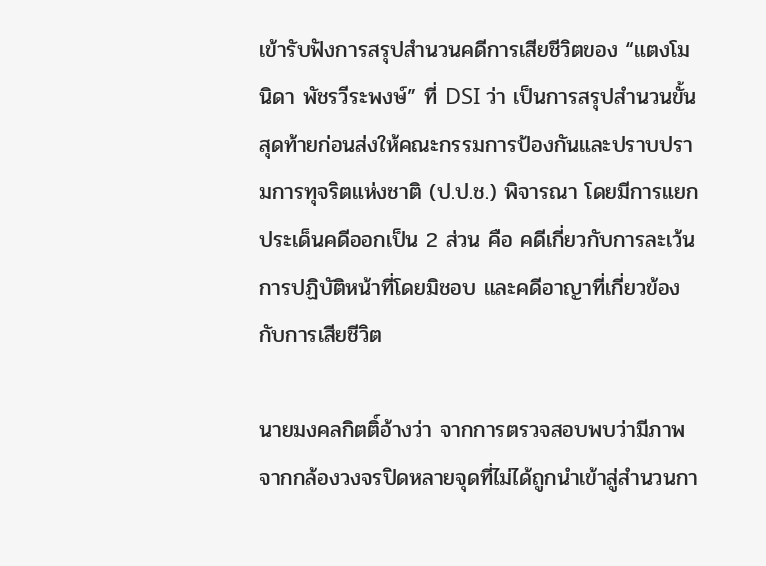เข้ารับฟังการสรุปสำนวนคดีการเสียชีวิตของ “แตงโม นิดา พัชรวีระพงษ์” ที่ DSI ว่า เป็นการสรุปสำนวนขั้นสุดท้ายก่อนส่งให้คณะกรรมการป้องกันและปราบปรามการทุจริตแห่งชาติ (ป.ป.ช.) พิจารณา โดยมีการแยกประเด็นคดีออกเป็น 2 ส่วน คือ คดีเกี่ยวกับการละเว้นการปฏิบัติหน้าที่โดยมิชอบ และคดีอาญาที่เกี่ยวข้องกับการเสียชีวิต

นายมงคลกิตติ์อ้างว่า จากการตรวจสอบพบว่ามีภาพจากกล้องวงจรปิดหลายจุดที่ไม่ได้ถูกนำเข้าสู่สำนวนกา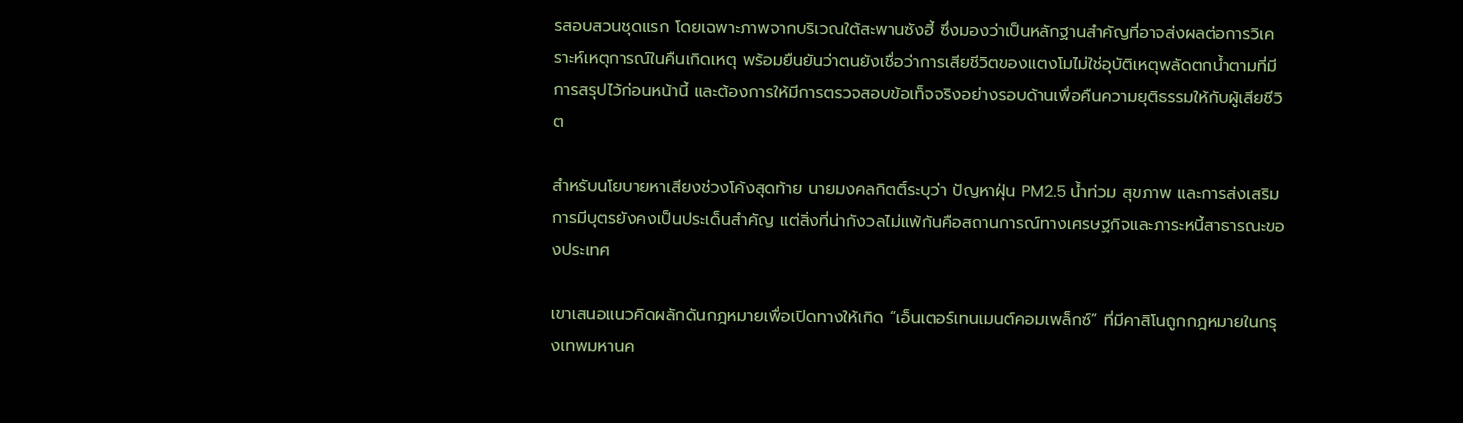รสอบสวนชุดแรก โดยเฉพาะภาพจากบริเวณใต้สะพานซังฮี้ ซึ่งมองว่าเป็นหลักฐานสำคัญที่อาจส่งผลต่อการวิเคราะห์เหตุการณ์ในคืนเกิดเหตุ พร้อมยืนยันว่าตนยังเชื่อว่าการเสียชีวิตของแตงโมไม่ใช่อุบัติเหตุพลัดตกน้ำตามที่มีการสรุปไว้ก่อนหน้านี้ และต้องการให้มีการตรวจสอบข้อเท็จจริงอย่างรอบด้านเพื่อคืนความยุติธรรมให้กับผู้เสียชีวิต

สำหรับนโยบายหาเสียงช่วงโค้งสุดท้าย นายมงคลกิตติ์ระบุว่า ปัญหาฝุ่น PM2.5 น้ำท่วม สุขภาพ และการส่งเสริมการมีบุตรยังคงเป็นประเด็นสำคัญ แต่สิ่งที่น่ากังวลไม่แพ้กันคือสถานการณ์ทางเศรษฐกิจและภาระหนี้สาธารณะของประเทศ

เขาเสนอแนวคิดผลักดันกฎหมายเพื่อเปิดทางให้เกิด “เอ็นเตอร์เทนเมนต์คอมเพล็กซ์” ที่มีคาสิโนถูกกฎหมายในกรุงเทพมหานค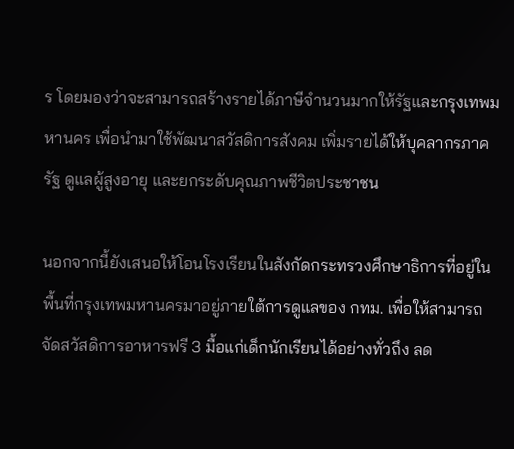ร โดยมองว่าจะสามารถสร้างรายได้ภาษีจำนวนมากให้รัฐและกรุงเทพมหานคร เพื่อนำมาใช้พัฒนาสวัสดิการสังคม เพิ่มรายได้ให้บุคลากรภาครัฐ ดูแลผู้สูงอายุ และยกระดับคุณภาพชีวิตประชาชน

นอกจากนี้ยังเสนอให้โอนโรงเรียนในสังกัดกระทรวงศึกษาธิการที่อยู่ในพื้นที่กรุงเทพมหานครมาอยู่ภายใต้การดูแลของ กทม. เพื่อให้สามารถจัดสวัสดิการอาหารฟรี 3 มื้อแก่เด็กนักเรียนได้อย่างทั่วถึง ลด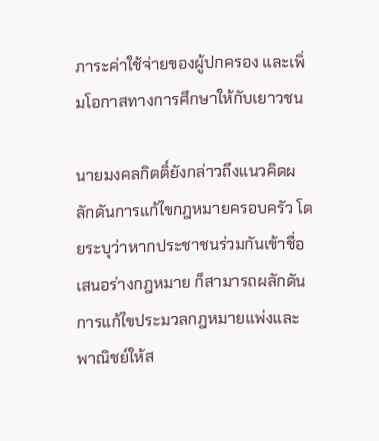ภาระค่าใช้จ่ายของผู้ปกครอง และเพิ่มโอกาสทางการศึกษาให้กับเยาวชน

นายมงคลกิตติ์ยังกล่าวถึงแนวคิดผลักดันการแก้ไขกฎหมายครอบครัว โดยระบุว่าหากประชาชนร่วมกันเข้าชื่อเสนอร่างกฎหมาย ก็สามารถผลักดันการแก้ไขประมวลกฎหมายแพ่งและพาณิชย์ให้ส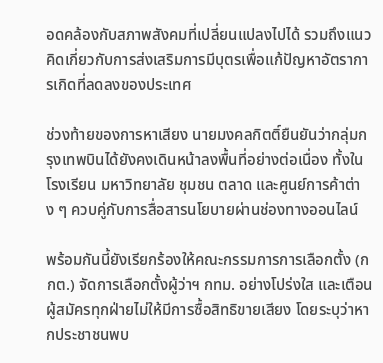อดคล้องกับสภาพสังคมที่เปลี่ยนแปลงไปได้ รวมถึงแนวคิดเกี่ยวกับการส่งเสริมการมีบุตรเพื่อแก้ปัญหาอัตราการเกิดที่ลดลงของประเทศ

ช่วงท้ายของการหาเสียง นายมงคลกิตติ์ยืนยันว่ากลุ่มกรุงเทพบินได้ยังคงเดินหน้าลงพื้นที่อย่างต่อเนื่อง ทั้งในโรงเรียน มหาวิทยาลัย ชุมชน ตลาด และศูนย์การค้าต่าง ๆ ควบคู่กับการสื่อสารนโยบายผ่านช่องทางออนไลน์

พร้อมกันนี้ยังเรียกร้องให้คณะกรรมการการเลือกตั้ง (กกต.) จัดการเลือกตั้งผู้ว่าฯ กทม. อย่างโปร่งใส และเตือนผู้สมัครทุกฝ่ายไม่ให้มีการซื้อสิทธิขายเสียง โดยระบุว่าหากประชาชนพบ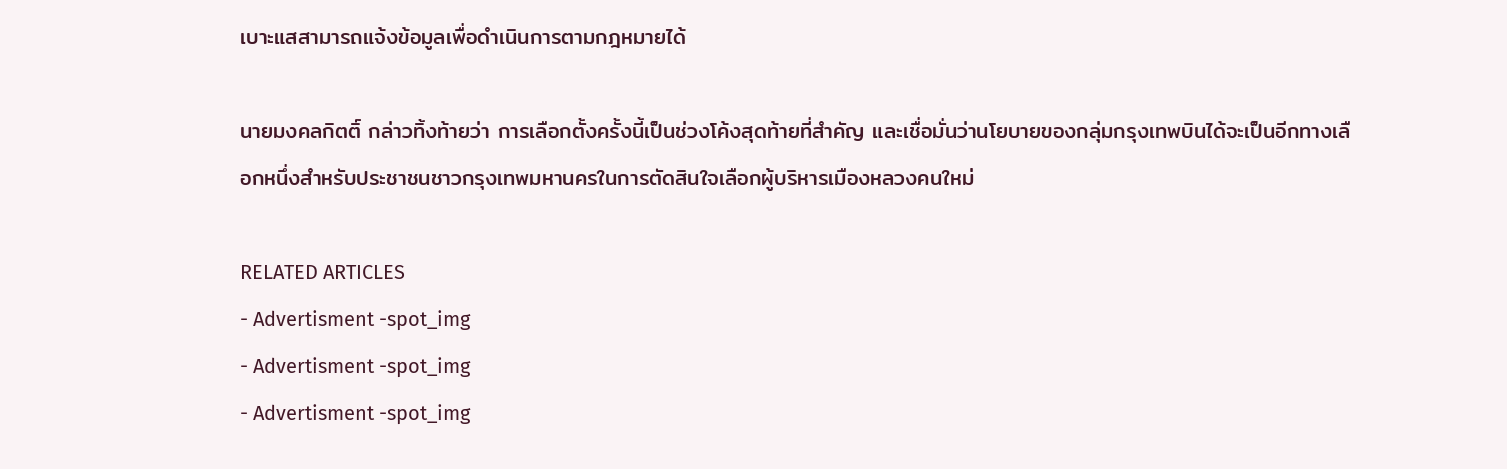เบาะแสสามารถแจ้งข้อมูลเพื่อดำเนินการตามกฎหมายได้

นายมงคลกิตติ์ กล่าวทิ้งท้ายว่า การเลือกตั้งครั้งนี้เป็นช่วงโค้งสุดท้ายที่สำคัญ และเชื่อมั่นว่านโยบายของกลุ่มกรุงเทพบินได้จะเป็นอีกทางเลือกหนึ่งสำหรับประชาชนชาวกรุงเทพมหานครในการตัดสินใจเลือกผู้บริหารเมืองหลวงคนใหม่

RELATED ARTICLES
- Advertisment -spot_img
- Advertisment -spot_img
- Advertisment -spot_img